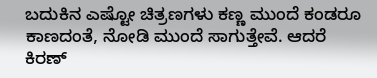ಬದುಕಿನ ಎಷ್ಟೋ ಚಿತ್ರಣಗಳು ಕಣ್ಣ ಮುಂದೆ ಕಂಡರೂ ಕಾಣದಂತೆ, ನೋಡಿ ಮುಂದೆ ಸಾಗುತ್ತೇವೆ. ಆದರೆ ಕಿರಣ್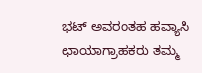ಭಟ್ ಅವರಂತಹ ಹವ್ಯಾಸಿ ಛಾಯಾಗ್ರಾಹಕರು ತಮ್ಮ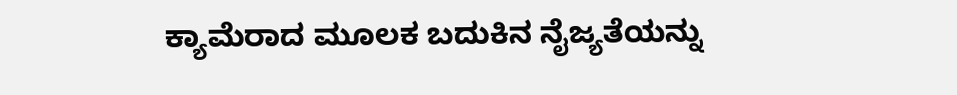ಕ್ಯಾಮೆರಾದ ಮೂಲಕ ಬದುಕಿನ ನೈಜ್ಯತೆಯನ್ನು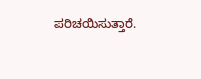ಪರಿಚಯಿಸುತ್ತಾರೆ.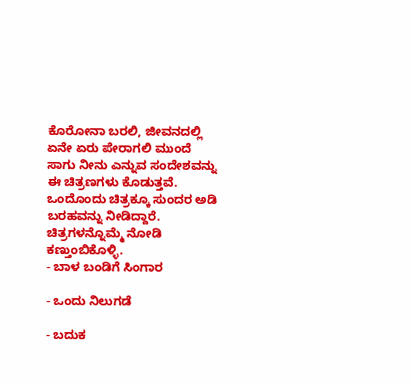ಕೊರೋನಾ ಬರಲಿ, ಜೀವನದಲ್ಲಿ ಏನೇ ಏರು ಪೇರಾಗಲಿ ಮುಂದೆ ಸಾಗು ನೀನು ಎನ್ನುವ ಸಂದೇಶವನ್ನು ಈ ಚಿತ್ರಣಗಳು ಕೊಡುತ್ತವೆ. ಒಂದೊಂದು ಚಿತ್ರಕ್ಕೂ ಸುಂದರ ಅಡಿ ಬರಹವನ್ನು ನೀಡಿದ್ದಾರೆ. ಚಿತ್ರಗಳನ್ನೊಮ್ಮೆ ನೋಡಿ ಕಣ್ತುಂಬಿಕೊಳ್ಳಿ.
- ಬಾಳ ಬಂಡಿಗೆ ಸಿಂಗಾರ

- ಒಂದು ನಿಲುಗಡೆ

- ಬದುಕ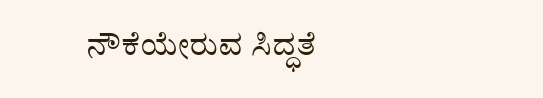ನೌಕೆಯೇರುವ ಸಿದ್ಧತೆ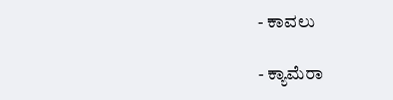- ಕಾವಲು

- ಕ್ಯಾಮೆರಾ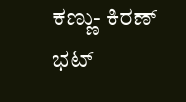ಕಣ್ಣು- ಕಿರಣ್ ಭಟ್